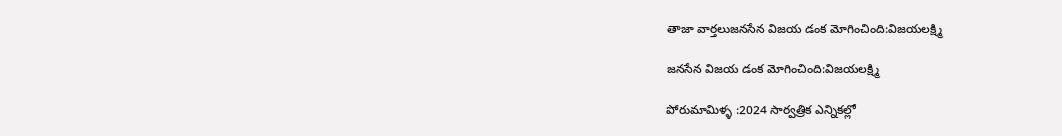తాజా వార్తలుజనసేన విజయ డంక మోగించింది:విజయలక్ష్మి

జనసేన విజయ డంక మోగించింది:విజయలక్ష్మి

పోరుమామిళ్ళ :2024 సార్వత్రిక ఎన్నికల్లో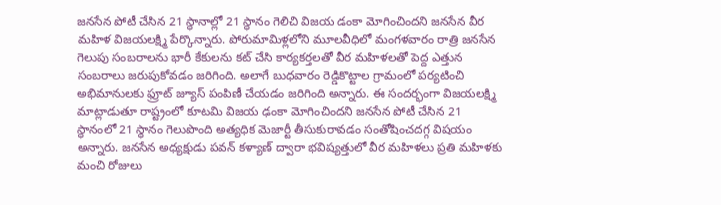జనసేన పోటీ చేసిన 21 స్థానాల్లో 21 స్థానం గెలిచి విజయ డంకా మోగించిందని జనసేన వీర మహిళ విజయలక్ష్మి పేర్కొన్నారు. పోరుమామిళ్లలోని మూలవీధిలో మంగళవారం రాత్రి జనసేన గెలుపు సంబరాలను భారీ కేకులను కట్ చేసి కార్యకర్తలతో వీర మహిళలతో పెద్ద ఎత్తున సంబరాలు జరుపుకోవడం జరిగింది‌. అలాగే బుధవారం రెడ్డికొట్టాల గ్రామంలో పర్యటించి అభిమానులకు ఫ్రూట్ జ్యూస్ పంపిణీ చేయడం జరిగింది అన్నారు. ఈ సందర్భంగా విజయలక్ష్మి మాట్లాడుతూ రాష్ట్రంలో కూటమి విజయ ఢంకా మోగించిందని జనసేన పోటీ చేసిన 21 స్థానంలో 21 స్థానం గెలుపొంది అత్యధిక మెజార్టీ తీసుకురావడం సంతోషించదగ్గ విషయం అన్నారు. జనసేన అధ్యక్షుడు పవన్ కళ్యాణ్ ద్వారా భవిష్యత్తులో వీర మహిళలు ప్రతి మహిళకు మంచి రోజులు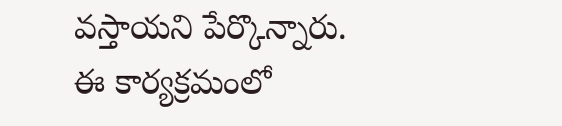వస్తాయని పేర్కొన్నారు. ఈ కార్యక్రమంలో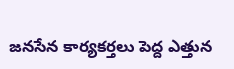జనసేన కార్యకర్తలు పెద్ద ఎత్తున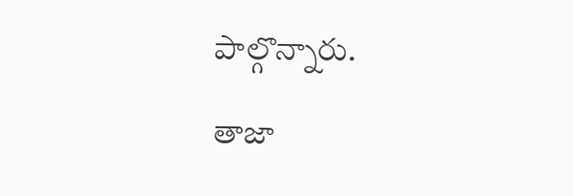పాల్గొన్నారు.

తాజా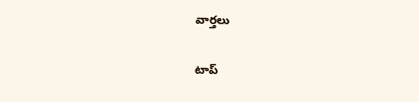వార్తలు

టాప్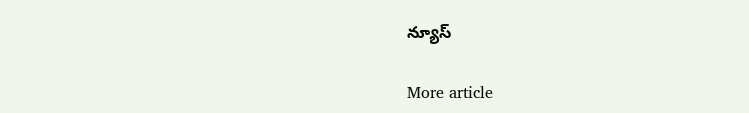న్యూస్

More article